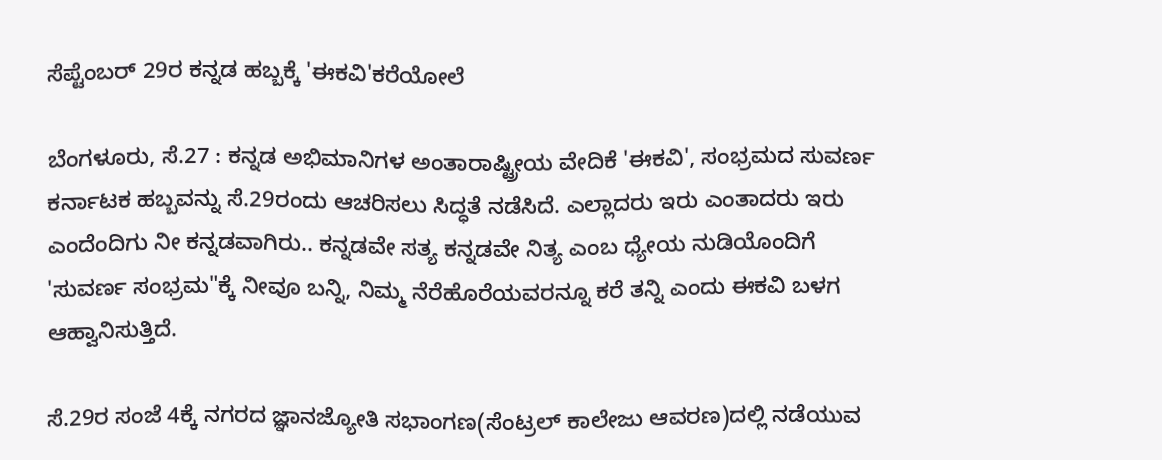ಸೆಪ್ಟೆಂಬರ್ 29ರ ಕನ್ನಡ ಹಬ್ಬಕ್ಕೆ 'ಈಕವಿ'ಕರೆಯೋಲೆ

ಬೆಂಗಳೂರು, ಸೆ.27 : ಕನ್ನಡ ಅಭಿಮಾನಿಗಳ ಅಂತಾರಾಷ್ಟ್ರೀಯ ವೇದಿಕೆ 'ಈಕವಿ', ಸಂಭ್ರಮದ ಸುವರ್ಣ ಕರ್ನಾಟಕ ಹಬ್ಬವನ್ನು ಸೆ.29ರಂದು ಆಚರಿಸಲು ಸಿದ್ಧತೆ ನಡೆಸಿದೆ. ಎಲ್ಲಾದರು ಇರು ಎಂತಾದರು ಇರು ಎಂದೆಂದಿಗು ನೀ ಕನ್ನಡವಾಗಿರು.. ಕನ್ನಡವೇ ಸತ್ಯ ಕನ್ನಡವೇ ನಿತ್ಯ ಎಂಬ ಧ್ಯೇಯ ನುಡಿಯೊಂದಿಗೆ 'ಸುವರ್ಣ ಸಂಭ್ರಮ"ಕ್ಕೆ ನೀವೂ ಬನ್ನಿ, ನಿಮ್ಮ ನೆರೆಹೊರೆಯವರನ್ನೂ ಕರೆ ತನ್ನಿ ಎಂದು ಈಕವಿ ಬಳಗ ಆಹ್ವಾನಿಸುತ್ತಿದೆ.

ಸೆ.29ರ ಸಂಜೆ 4ಕ್ಕೆ ನಗರದ ಜ್ಞಾನಜ್ಯೋತಿ ಸಭಾಂಗಣ(ಸೆಂಟ್ರಲ್ ಕಾಲೇಜು ಆವರಣ)ದಲ್ಲಿ ನಡೆಯುವ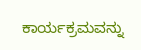ಕಾರ್ಯಕ್ರಮವನ್ನು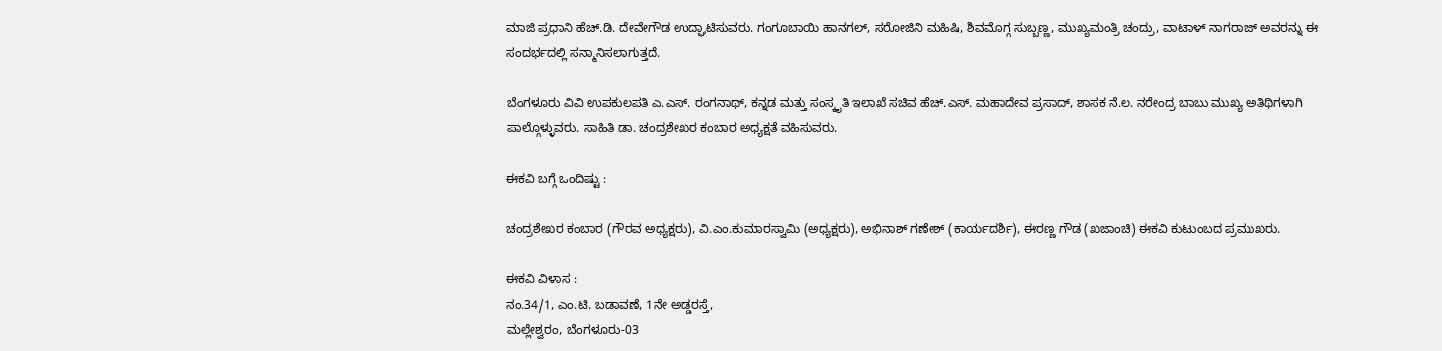ಮಾಜಿ ಪ್ರಧಾನಿ ಹೆಚ್.ಡಿ. ದೇವೇಗೌಡ ಉದ್ಘಾಟಿಸುವರು. ಗಂಗೂಬಾಯಿ ಹಾನಗಲ್, ಸರೋಜಿನಿ ಮಹಿಷಿ, ಶಿವಮೊಗ್ಗ ಸುಬ್ಬಣ್ಣ, ಮುಖ್ಯಮಂತ್ರಿ ಚಂದ್ರು, ವಾಟಾಳ್ ನಾಗರಾಜ್‌ ಅವರನ್ನು ಈ ಸಂದರ್ಭದಲ್ಲಿ ಸನ್ಮಾನಿಸಲಾಗುತ್ತದೆ.

ಬೆಂಗಳೂರು ವಿವಿ ಉಪಕುಲಪತಿ ಎ.ಎಸ್. ರಂಗನಾಥ್, ಕನ್ನಡ ಮತ್ತು ಸಂಸ್ಕೃತಿ ಇಲಾಖೆ ಸಚಿವ ಹೆಚ್.ಎಸ್. ಮಹಾದೇವ ಪ್ರಸಾದ್‌, ಶಾಸಕ ನೆ.ಲ. ನರೇಂದ್ರ ಬಾಬು ಮುಖ್ಯ ಅತಿಥಿಗಳಾಗಿ ಪಾಲ್ಗೊಳ್ಳುವರು. ಸಾಹಿತಿ ಡಾ. ಚಂದ್ರಶೇಖರ ಕಂಬಾರ ಅಧ್ಯಕ್ಷತೆ ವಹಿಸುವರು.

ಈಕವಿ ಬಗ್ಗೆ ಒಂದಿಷ್ಟು :

ಚಂದ್ರಶೇಖರ ಕಂಬಾರ (ಗೌರವ ಅಧ್ಯಕ್ಷರು), ವಿ.ಎಂ.ಕುಮಾರಸ್ವಾಮಿ (ಅಧ್ಯಕ್ಷರು), ಅಭಿನಾಶ್ ಗಣೇಶ್ (ಕಾರ್ಯದರ್ಶಿ), ಈರಣ್ಣ ಗೌಡ (ಖಜಾಂಚಿ) ಈಕವಿ ಕುಟುಂಬದ ಪ್ರಮುಖರು.

ಈಕವಿ ವಿಳಾಸ :
ನಂ.34/1, ಎಂ.ಟಿ. ಬಡಾವಣೆ, 1ನೇ ಅಡ್ಡರಸ್ತೆ,
ಮಲ್ಲೇಶ್ವರಂ, ಬೆಂಗಳೂರು-03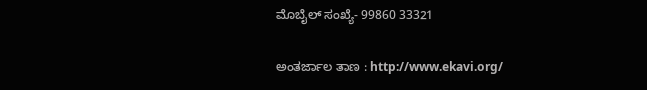ಮೊಬೈಲ್ ಸಂಖ್ಯೆ- 99860 33321

ಅಂತರ್ಜಾಲ ತಾಣ : http://www.ekavi.org/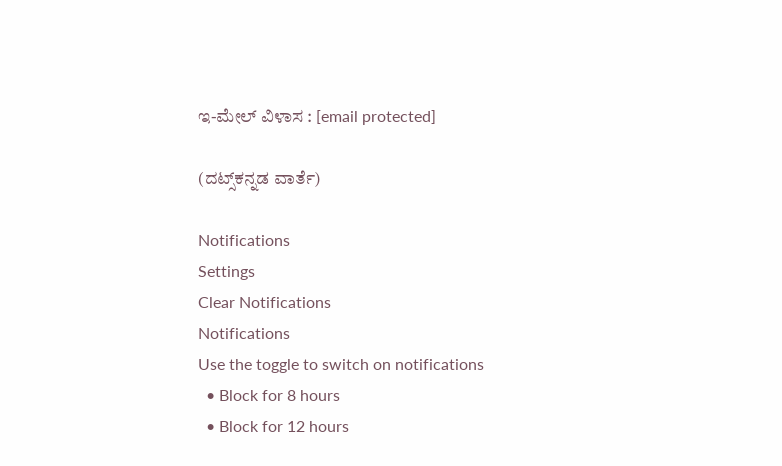ಇ-ಮೇಲ್ ವಿಳಾಸ : [email protected]

(ದಟ್ಸ್‌ಕನ್ನಡ ವಾರ್ತೆ)

Notifications
Settings
Clear Notifications
Notifications
Use the toggle to switch on notifications
  • Block for 8 hours
  • Block for 12 hours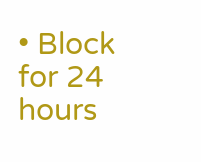• Block for 24 hours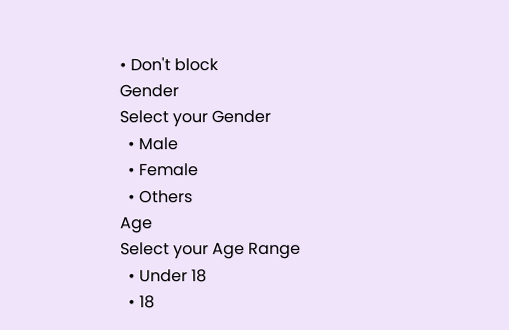• Don't block
Gender
Select your Gender
  • Male
  • Female
  • Others
Age
Select your Age Range
  • Under 18
  • 18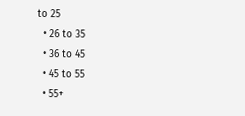to 25
  • 26 to 35
  • 36 to 45
  • 45 to 55
  • 55+